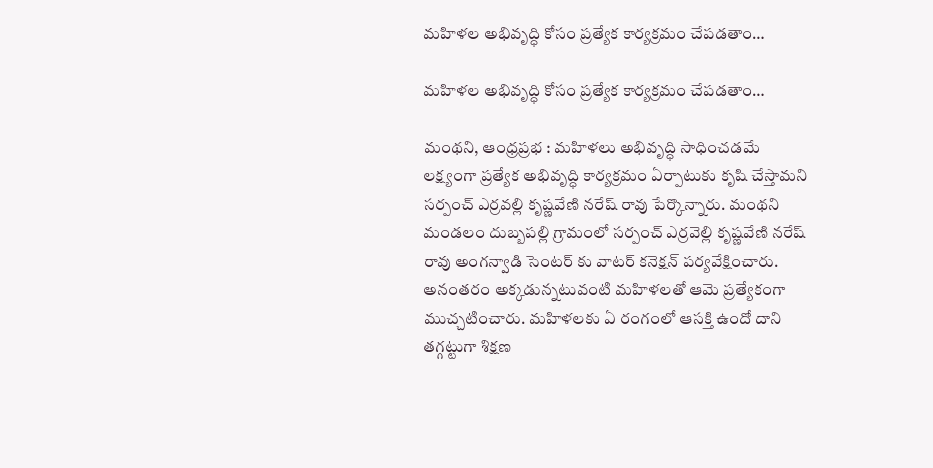మహిళల అభివృద్ధి కోసం ప్రత్యేక కార్యక్రమం చేపడతాం…

మహిళల అభివృద్ధి కోసం ప్రత్యేక కార్యక్రమం చేపడతాం…

మంథని, ఆంధ్ర‌ప్ర‌భ : మహిళలు అభివృద్ధి సాధించడమే లక్ష్యంగా ప్రత్యేక అభివృద్ధి కార్యక్రమం ఏర్పాటుకు కృషి చేస్తామని సర్పంచ్ ఎర్రవల్లి కృష్ణవేణి నరేష్ రావు పేర్కొన్నారు. మంథని మండలం దుబ్బపల్లి గ్రామంలో సర్పంచ్ ఎర్రవెల్లి కృష్ణవేణి నరేష్ రావు అంగన్వాడి సెంటర్ కు వాటర్ కనెక్షన్ పర్యవేక్షించారు. అనంతరం అక్కడున్నటువంటి మహిళలతో ఆమె ప్రత్యేకంగా ముచ్చటించారు. మహిళలకు ఏ రంగంలో ఆసక్తి ఉందో దాని తగ్గట్టుగా శిక్షణ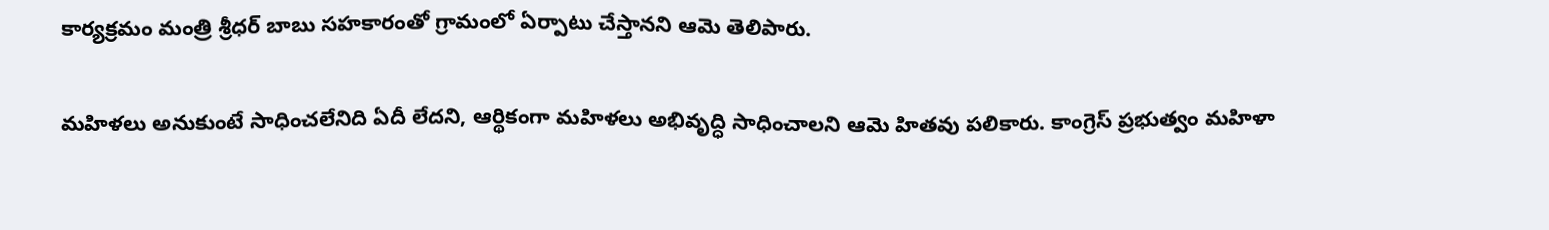కార్యక్రమం మంత్రి శ్రీధర్ బాబు సహకారంతో గ్రామంలో ఏర్పాటు చేస్తానని ఆమె తెలిపారు.

మహిళలు అనుకుంటే సాధించలేనిది ఏదీ లేదని, ఆర్థికంగా మహిళలు అభివృద్ధి సాధించాలని ఆమె హితవు పలికారు. కాంగ్రెస్ ప్రభుత్వం మహిళా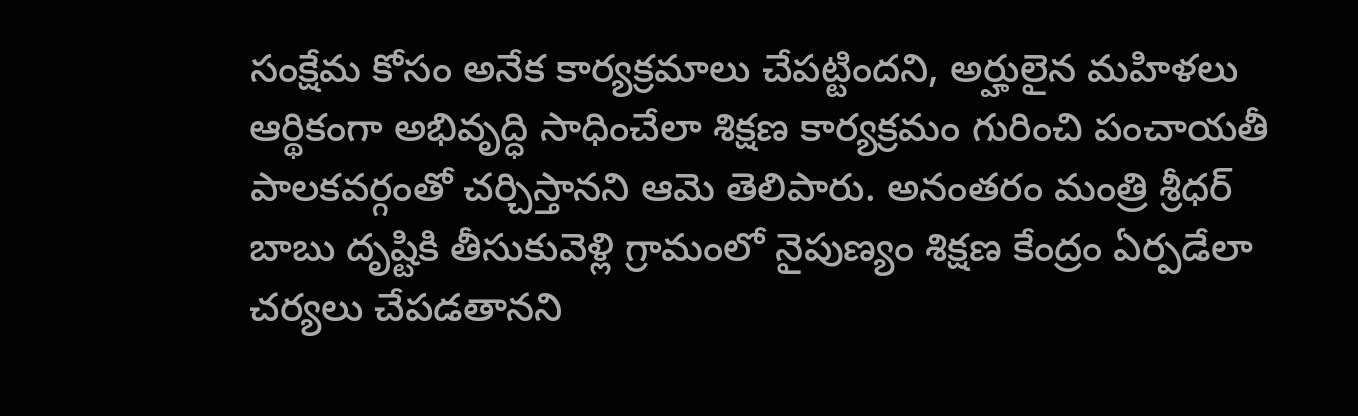సంక్షేమ కోసం అనేక కార్యక్రమాలు చేపట్టిందని, అర్హులైన మహిళలు ఆర్థికంగా అభివృద్ధి సాధించేలా శిక్షణ కార్యక్రమం గురించి పంచాయతీ పాలకవర్గంతో చర్చిస్తానని ఆమె తెలిపారు. అనంతరం మంత్రి శ్రీధర్ బాబు దృష్టికి తీసుకువెళ్లి గ్రామంలో నైపుణ్యం శిక్షణ కేంద్రం ఏర్పడేలా చర్యలు చేపడతానని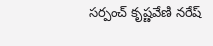సర్పంచ్ కృష్ణవేణి నరేష్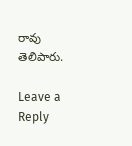రావు తెలిపారు.

Leave a Reply